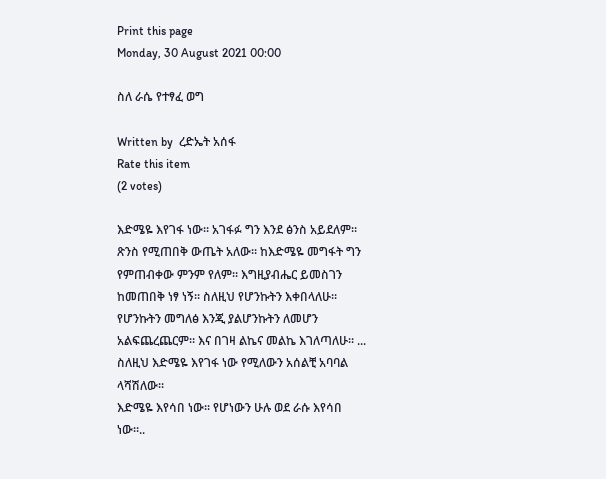Print this page
Monday, 30 August 2021 00:00

ስለ ራሴ የተፃፈ ወግ

Written by  ረድኤት አሰፋ
Rate this item
(2 votes)

እድሜዬ እየገፋ ነው። አገፋፉ ግን እንደ ፅንስ አይደለም። ጽንስ የሚጠበቅ ውጤት አለው። ከእድሜዬ መግፋት ግን የምጠብቀው ምንም የለም። እግዚያብሔር ይመስገን ከመጠበቅ ነፃ ነኝ። ስለዚህ የሆንኩትን እቀበላለሁ። የሆንኩትን መግለፅ እንጂ ያልሆንኩትን ለመሆን አልፍጨረጨርም። እና በገዛ ልኬና መልኬ እገለጣለሁ። ... ስለዚህ እድሜዬ እየገፋ ነው የሚለውን አሰልቺ አባባል ላሻሽለው።
እድሜዬ እየሳበ ነው። የሆነውን ሁሉ ወደ ራሱ እየሳበ ነው።..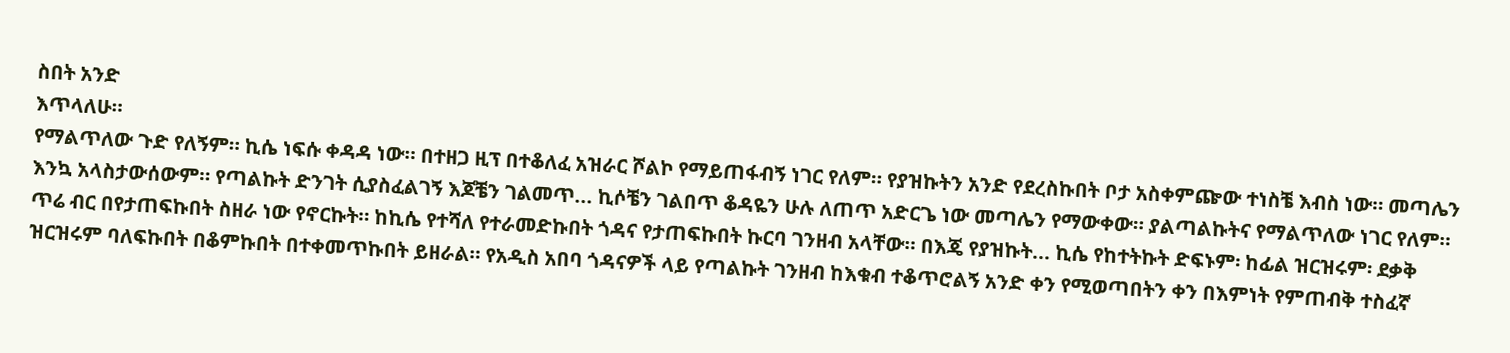ስበት አንድ
እጥላለሁ።
የማልጥለው ጉድ የለኝም። ኪሴ ነፍሱ ቀዳዳ ነው። በተዘጋ ዚፕ በተቆለፈ አዝራር ሾልኮ የማይጠፋብኝ ነገር የለም። የያዝኩትን አንድ የደረስኩበት ቦታ አስቀምጬው ተነስቼ እብስ ነው። መጣሌን እንኳ አላስታውሰውም። የጣልኩት ድንገት ሲያስፈልገኝ እጆቼን ገልመጥ... ኪሶቼን ገልበጥ ቆዳዬን ሁሉ ለጠጥ አድርጌ ነው መጣሌን የማውቀው። ያልጣልኩትና የማልጥለው ነገር የለም።
ጥሬ ብር በየታጠፍኩበት ስዘራ ነው የኖርኩት። ከኪሴ የተሻለ የተራመድኩበት ጎዳና የታጠፍኩበት ኩርባ ገንዘብ አላቸው። በእጄ የያዝኩት... ኪሴ የከተትኩት ድፍኑም፡ ከፊል ዝርዝሩም፡ ደቃቅ ዝርዝሩም ባለፍኩበት በቆምኩበት በተቀመጥኩበት ይዘራል። የአዲስ አበባ ጎዳናዎች ላይ የጣልኩት ገንዘብ ከእቁብ ተቆጥሮልኝ አንድ ቀን የሚወጣበትን ቀን በእምነት የምጠብቅ ተስፈኛ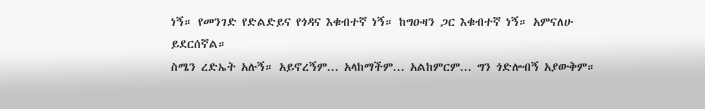ነኝ። የመንገድ የድልድይና የጎዳና እቁብተኛ ነኝ። ከግዑዛን ጋር እቁብተኛ ነኝ። አምናለሁ ይደርሰኛል።
ስሜን ረድኤት አሉኝ። አይኖረኝም... አላከማችም... አልከምርም... ግን ጎድሎብኝ አያውቅም።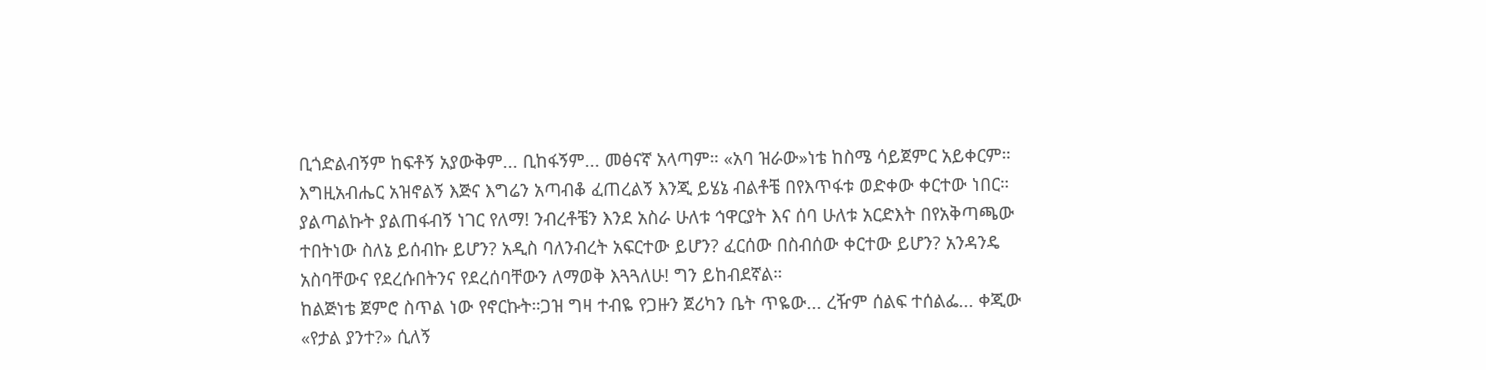ቢጎድልብኝም ከፍቶኝ አያውቅም... ቢከፋኝም... መፅናኛ አላጣም። «አባ ዝራው»ነቴ ከስሜ ሳይጀምር አይቀርም። እግዚአብሔር አዝኖልኝ እጅና እግሬን አጣብቆ ፈጠረልኝ እንጂ ይሄኔ ብልቶቼ በየእጥፋቱ ወድቀው ቀርተው ነበር። ያልጣልኩት ያልጠፋብኝ ነገር የለማ! ንብረቶቼን እንደ አስራ ሁለቱ ኅዋርያት እና ሰባ ሁለቱ አርድእት በየአቅጣጫው ተበትነው ስለኔ ይሰብኩ ይሆን? አዲስ ባለንብረት አፍርተው ይሆን? ፈርሰው በስብሰው ቀርተው ይሆን? አንዳንዴ አስባቸውና የደረሱበትንና የደረሰባቸውን ለማወቅ እጓጓለሁ! ግን ይከብደኛል።
ከልጅነቴ ጀምሮ ስጥል ነው የኖርኩት።ጋዝ ግዛ ተብዬ የጋዙን ጀሪካን ቤት ጥዬው... ረዥም ሰልፍ ተሰልፌ... ቀጂው «የታል ያንተ?» ሲለኝ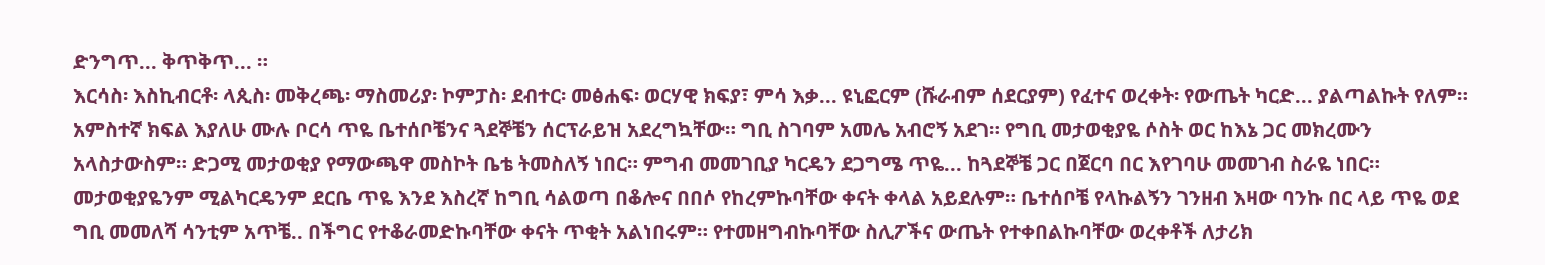ድንግጥ... ቅጥቅጥ... ።
እርሳስ፡ እስኪብርቶ፡ ላጲስ፡ መቅረጫ፡ ማስመሪያ፡ ኮምፓስ፡ ደብተር፡ መፅሐፍ፡ ወርሃዊ ክፍያ፣ ምሳ እቃ... ዩኒፎርም (ሹራብም ሰደርያም) የፈተና ወረቀት፡ የውጤት ካርድ... ያልጣልኩት የለም። አምስተኛ ክፍል እያለሁ ሙሉ ቦርሳ ጥዬ ቤተሰቦቼንና ጓደኞቼን ሰርፕራይዝ አደረግኳቸው። ግቢ ስገባም አመሌ አብሮኝ አደገ። የግቢ መታወቂያዬ ሶስት ወር ከእኔ ጋር መክረሙን አላስታውስም። ድጋሚ መታወቂያ የማውጫዋ መስኮት ቤቴ ትመስለኝ ነበር። ምግብ መመገቢያ ካርዴን ደጋግሜ ጥዬ... ከጓደኞቼ ጋር በጀርባ በር እየገባሁ መመገብ ስራዬ ነበር። መታወቂያዬንም ሚልካርዴንም ደርቤ ጥዬ እንደ እስረኛ ከግቢ ሳልወጣ በቆሎና በበሶ የከረምኩባቸው ቀናት ቀላል አይደሉም። ቤተሰቦቼ የላኩልኝን ገንዘብ እዛው ባንኩ በር ላይ ጥዬ ወደ ግቢ መመለሻ ሳንቲም አጥቼ.. በችግር የተቆራመድኩባቸው ቀናት ጥቂት አልነበሩም። የተመዘግብኩባቸው ስሊፖችና ውጤት የተቀበልኩባቸው ወረቀቶች ለታሪክ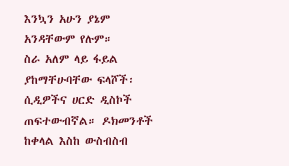እንኳን አሁን ያኔም አንዳቸውም የሉም።
ስራ አለም ላይ ፋይል ያከማቸሁባቸው ፍላሾች፡ ሲዲዎችና ሀርድ ዲስኮች ጠፍተውብኛል። ዶክመንቶች ከቀላል እስከ ውስብስብ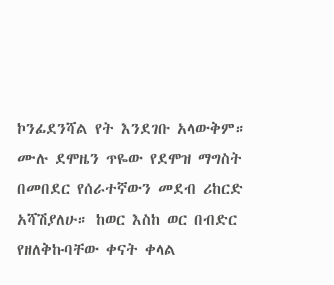ኮንፊደንሻል የት እንደገቡ አላውቅም። ሙሉ ደሞዜን ጥዬው የደሞዝ ማግስት በመበደር የሰራተኛውን መደብ ሪከርድ አሻሽያለሁ። ከወር እስከ ወር በብድር የዘለቅኩባቸው ቀናት ቀላል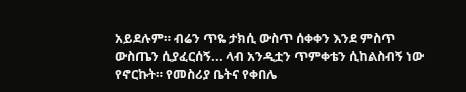አይደሉም። ብሬን ጥዬ ታክሲ ውስጥ ሰቀቀን እንደ ምስጥ ውስጤን ሲያፈርሰኝ... ላብ አንዲቷን ጥምቀቴን ሲከልስብኝ ነው የኖርኩት። የመስሪያ ቤትና የቀበሌ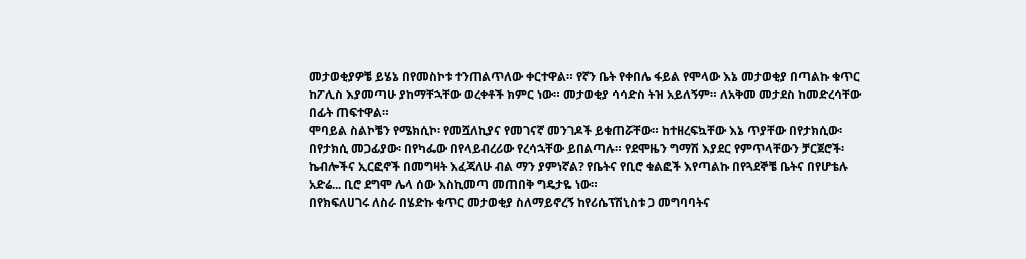መታወቂያዎቼ ይሄኔ በየመስኮቱ ተንጠልጥለው ቀርተዋል። የኛን ቤት የቀበሌ ፋይል የሞላው እኔ መታወቂያ በጣልኩ ቁጥር ከፖሊስ እያመጣሁ ያከማቸኋቸው ወረቀቶች ክምር ነው። መታወቂያ ሳሳድስ ትዝ አይለኝም። ለአቅመ መታደስ ከመድረሳቸው በፊት ጠፍተዋል።
ሞባይል ስልኮቼን የሜክሲኮ፡ የመሿለኪያና የመገናኛ መንገዶች ይቁጠሯቸው። ከተዘረፍኳቸው እኔ ጥያቸው በየታክሲው፡ በየታክሲ መጋፊያው፡ በየካፌው በየላይብረሪው የረሳኋቸው ይበልጣሉ። የደሞዜን ግማሽ እያደር የምጥላቸውን ቻርጀሮች፡ ኬብሎችና ኢርፎኖች በመግዛት እፈጃለሁ ብል ማን ያምነኛል? የቤትና የቢሮ ቁልፎች እየጣልኩ በየጓደኞቼ ቤትና በየሆቴሉ አድሬ... ቢሮ ደግሞ ሌላ ሰው እስኪመጣ መጠበቅ ግዴታዬ ነው።
በየክፍለሀገሩ ለስራ በሄድኩ ቁጥር መታወቂያ ስለማይኖረኝ ከየሪሴፕሽኒስቱ ጋ መግባባትና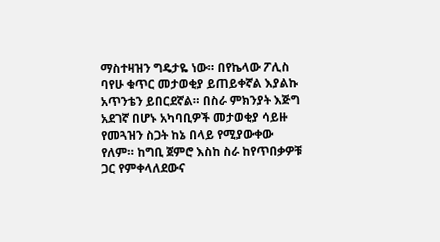ማስተዛዝን ግዴታዬ ነው። በየኬላው ፖሊስ ባየሁ ቁጥር መታወቂያ ይጠይቀኛል እያልኩ አጥንቴን ይበርደኛል። በስራ ምክንያት እጅግ አደገኛ በሆኑ አካባቢዎች መታወቂያ ሳይዙ የመጓዝን ስጋት ከኔ በላይ የሚያውቀው የለም። ከግቢ ጀምሮ እስከ ስራ ከየጥበቃዎቹ ጋር የምቀላለደውና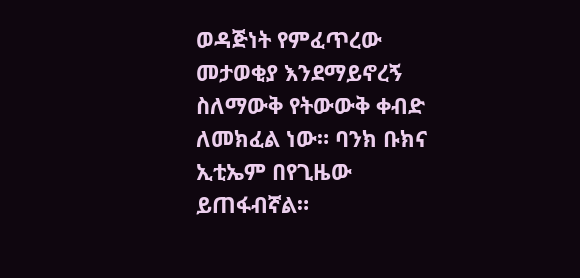ወዳጅነት የምፈጥረው መታወቂያ እንደማይኖረኝ ስለማውቅ የትውውቅ ቀብድ ለመክፈል ነው። ባንክ ቡክና ኢቲኤም በየጊዜው ይጠፋብኛል።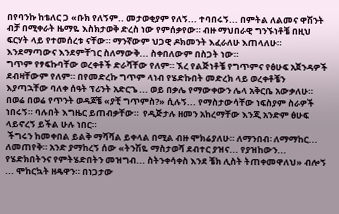በየባንኩ ከቴለር ጋ «ቡክ የለኝም.. መታወቂያም የለኝ... ተባበሩኝ... በምትል ለልመና ዋሽንት ብቻ በሚቀራት ዜማዬ እስክታወቅ ድረስ ነው የምሰቃየው። ብዙ ማህበራዊ ግንኙነቶቼ በዚህ ፍርሃት ላይ የተመሰረቱ ናቸው። ማንኛውም ህጋዊ ዶክመንት እፈራለሁ እጠላለሁ። እንደማጣውና እንደምቸገር ስለማውቅ... ስቀበለውም በስጋት ነው።
ግጥም የፃፍኩባቸው ወረቀቶች ድራሻቸው የለም። ኧረ የልጅነቶቼ የግጥምና የፅሁፍ አጀንዳዎች ደብዛቸውም የለም። በየመድረኩ ግጥም ላነብ የሄድኩበት መድረክ ላይ ወረቀቶቼን እያጣኋቸው ባለቀ ሰዓት ፕሪንት አድርጌ ... ወይ በቃሌ የማውቀውን ሌላ አቅርቤ አውቃለሁ። በወሬ በወሬ የጥንት ወዳጆቼ «ያቺ ግጥምስ?» ሲሉኝ... የማስታውሳቸው ነፍስያም ስራዎች ነበሩኝ። ባሉበት እግዜር ይጠብቃቸው።  የዲጅታሉ ዘመን አከረማቸው እንጂ አንድም ፅሁፍ ላይኖረኝ ይችል ሁሉ ነበር።
 ችግሩን ከመቀበል ይልቅ ማሻሻል ይቀላል በሚል ብዙ ሞክሬያለሁ። ለማንበብ፡ ለማማከር... ለመጠየቅ። አንድ ያማከረኝ ሰው «ትንሽዬ ማስታወሻ ደብተር ያዝና... የያዝከውን... የሄድክበትንና የምትሄድበትን መዝግብ... ስትንቀሳቀስ እንደ ቼክ ሊስት ትጠቀመዋለህ» ብሎኝ ... ሞከርኳት ዘዴዋን። በነጋታው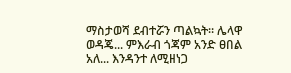ማስታወሻ ደብተሯን ጣልኳት። ሌላዋ ወዳጄ... ምእራብ ጎጃም አንድ ፀበል አለ... እንዳንተ ለሚዘነጋ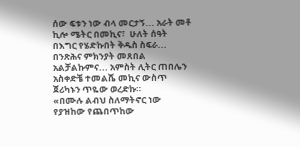ሰው ፍቱን ነው ብላ መርታኝ... አራት መቶ ኪሎ ሜትር በመኪና፣  ሁለት ሰዓት በእግር የሄድኩበት ቅዱስ ስፍራ... በንጽሕና ምክንያት መጸበል አልቻልኩምና... አምስት ሊትር ጠበሌን አስቀድቼ ተመልሼ መኪና ውስጥ ጀሪካኑን ጥዬው ወረድኩ።
«በሙሉ ልብህ ስለማትኖር ነው የያዝከው የጨበጥከው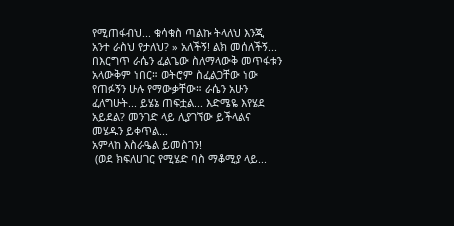የሚጠፋብህ... ቁሳቁስ ጣልኩ ትላለህ እንጂ አንተ ራስህ የታለህ? » አለችኝ! ልክ መሰለችኝ...
በእርግጥ ራሴን ፈልጌው ስለማላውቅ መጥፋቱን አላውቅም ነበር። ወትሮም ስፈልጋቸው ነው የጠፉኝን ሁሉ የማውቃቸው። ራሴን አሁን ፈለግሁት... ይሄኔ ጠፍቷል... እድሜዬ እየሄደ አይደል? መንገድ ላይ ሊያገኘው ይችላልና መሄዱን ይቀጥል...
አምላከ እስራዔል ይመስገን!
 (ወደ ክፍለሀገር የሚሄድ ባስ ማቆሚያ ላይ...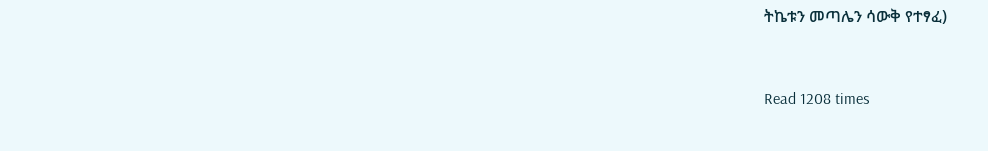ትኬቱን መጣሌን ሳውቅ የተፃፈ)


Read 1208 times